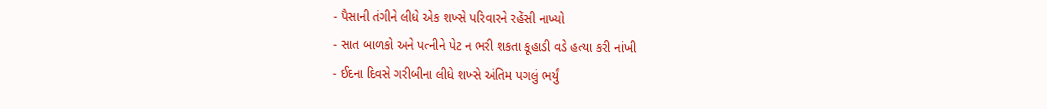- પૈસાની તંગીને લીધે એક શખ્સે પરિવારને રહેંસી નાખ્યો
- સાત બાળકો અને પત્નીને પેટ ન ભરી શકતા કૂહાડી વડે હત્યા કરી નાંખી
- ઈદના દિવસે ગરીબીના લીધે શખ્સે અંતિમ પગલું ભર્યું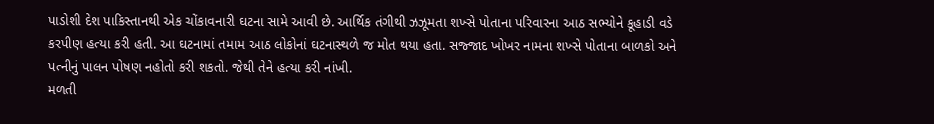પાડોશી દેશ પાકિસ્તાનથી એક ચોંકાવનારી ઘટના સામે આવી છે. આર્થિક તંગીથી ઝઝૂમતા શખ્સે પોતાના પરિવારના આઠ સભ્યોને કૂહાડી વડે કરપીણ હત્યા કરી હતી. આ ઘટનામાં તમામ આઠ લોકોનાં ઘટનાસ્થળે જ મોત થયા હતા. સજ્જાદ ખોખર નામના શખ્સે પોતાના બાળકો અને પત્નીનું પાલન પોષણ નહોતો કરી શકતો. જેથી તેને હત્યા કરી નાંખી.
મળતી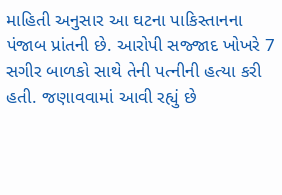માહિતી અનુસાર આ ઘટના પાકિસ્તાનના પંજાબ પ્રાંતની છે. આરોપી સજ્જાદ ખોખરે 7 સગીર બાળકો સાથે તેની પત્નીની હત્યા કરી હતી. જણાવવામાં આવી રહ્યું છે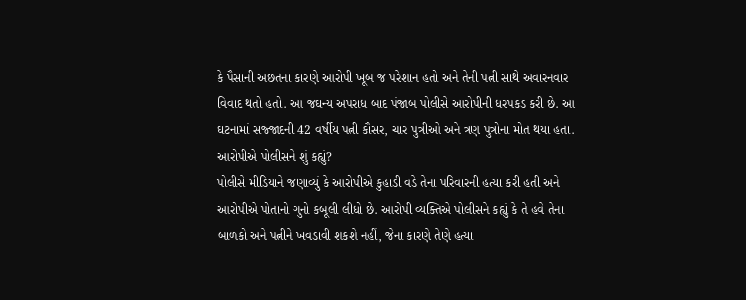કે પૈસાની અછતના કારણે આરોપી ખૂબ જ પરેશાન હતો અને તેની પત્ની સાથે અવારનવાર વિવાદ થતો હતો. આ જઘન્ય અપરાધ બાદ પંજાબ પોલીસે આરોપીની ધરપકડ કરી છે. આ ઘટનામાં સજ્જાદની 42 વર્ષીય પત્ની કૌસર, ચાર પુત્રીઓ અને ત્રણ પુત્રોના મોત થયા હતા.
આરોપીએ પોલીસને શું કહ્યું?
પોલીસે મીડિયાને જણાવ્યું કે આરોપીએ કુહાડી વડે તેના પરિવારની હત્યા કરી હતી અને આરોપીએ પોતાનો ગુનો કબૂલી લીધો છે. આરોપી વ્યક્તિએ પોલીસને કહ્યું કે તે હવે તેના બાળકો અને પત્નીને ખવડાવી શકશે નહીં, જેના કારણે તેણે હત્યા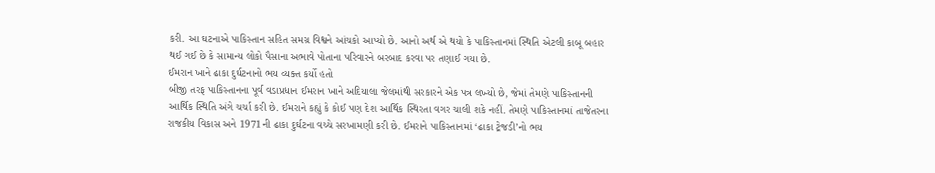કરી. આ ઘટનાએ પાકિસ્તાન સહિત સમગ્ર વિશ્વને આંચકો આપ્યો છે. આનો અર્થ એ થયો કે પાકિસ્તાનમાં સ્થિતિ એટલી કાબૂ બહાર થઈ ગઈ છે કે સામાન્ય લોકો પૈસાના અભાવે પોતાના પરિવારને બરબાદ કરવા પર તણાઈ ગયા છે.
ઈમરાન ખાને ઢાકા દુર્ઘટનાનો ભય વ્યક્ત કર્યો હતો
બીજી તરફ પાકિસ્તાનના પૂર્વ વડાપ્રધાન ઈમરાન ખાને અદિયાલા જેલમાંથી સરકારને એક પત્ર લખ્યો છે, જેમાં તેમણે પાકિસ્તાનની આર્થિક સ્થિતિ અંગે ચર્ચા કરી છે. ઈમરાને કહ્યું કે કોઈ પણ દેશ આર્થિક સ્થિરતા વગર ચાલી શકે નહીં. તેમણે પાકિસ્તાનમાં તાજેતરના રાજકીય વિકાસ અને 1971ની ઢાકા દુર્ઘટના વચ્ચે સરખામણી કરી છે. ઈમરાને પાકિસ્તાનમાં ‘ઢાકા ટ્રેજડી’નો ભય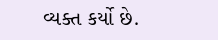વ્યક્ત કર્યો છે.